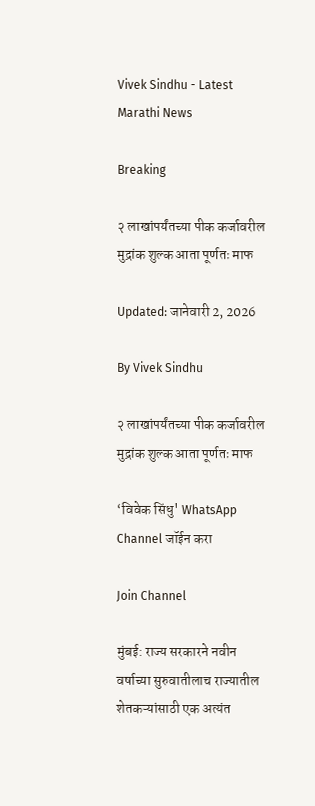Vivek Sindhu - Latest Marathi News

Breaking

२ लाखांपर्यंतच्या पीक कर्जावरील मुद्रांक शुल्क आता पूर्णतः माफ

Updated: जानेवारी 2, 2026

By Vivek Sindhu

२ लाखांपर्यंतच्या पीक कर्जावरील मुद्रांक शुल्क आता पूर्णतः माफ

‘विवेक सिंधु' WhatsApp Channel जॉईन करा

Join Channel

मुंबई: राज्य सरकारने नवीन वर्षाच्या सुरुवातीलाच राज्यातील शेतकऱ्यांसाठी एक अत्यंत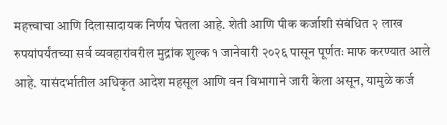महत्त्वाचा आणि दिलासादायक निर्णय घेतला आहे. शेती आणि पीक कर्जाशी संबंधित २ लाख रुपयांपर्यंतच्या सर्व व्यवहारांवरील मुद्रांक शुल्क १ जानेवारी २०२६ पासून पूर्णतः माफ करण्यात आले आहे. यासंदर्भातील अधिकृत आदेश महसूल आणि वन विभागाने जारी केला असून, यामुळे कर्ज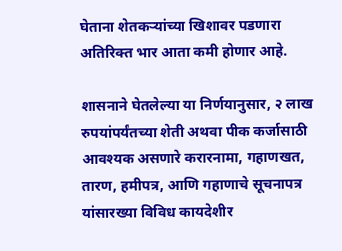घेताना शेतकऱ्यांच्या खिशावर पडणारा अतिरिक्त भार आता कमी होणार आहे.

शासनाने घेतलेल्या या निर्णयानुसार, २ लाख रुपयांपर्यंतच्या शेती अथवा पीक कर्जासाठी आवश्यक असणारे करारनामा, गहाणखत, तारण, हमीपत्र, आणि गहाणाचे सूचनापत्र यांसारख्या विविध कायदेशीर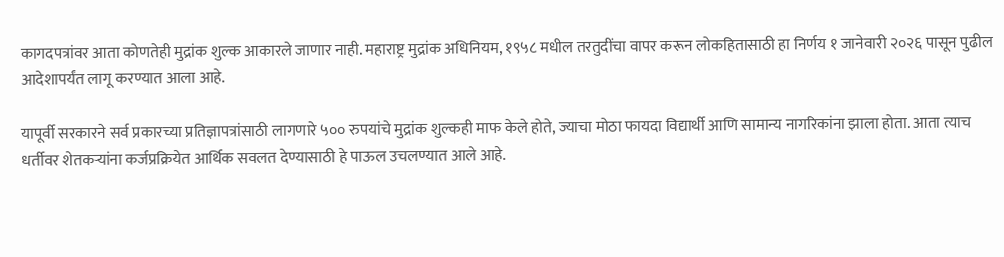कागदपत्रांवर आता कोणतेही मुद्रांक शुल्क आकारले जाणार नाही. महाराष्ट्र मुद्रांक अधिनियम, १९५८ मधील तरतुदींचा वापर करून लोकहितासाठी हा निर्णय १ जानेवारी २०२६ पासून पुढील आदेशापर्यंत लागू करण्यात आला आहे.

यापूर्वी सरकारने सर्व प्रकारच्या प्रतिज्ञापत्रांसाठी लागणारे ५०० रुपयांचे मुद्रांक शुल्कही माफ केले होते, ज्याचा मोठा फायदा विद्यार्थी आणि सामान्य नागरिकांना झाला होता. आता त्याच धर्तीवर शेतकऱ्यांना कर्जप्रक्रियेत आर्थिक सवलत देण्यासाठी हे पाऊल उचलण्यात आले आहे.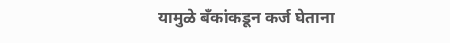यामुळे बँकांकडून कर्ज घेताना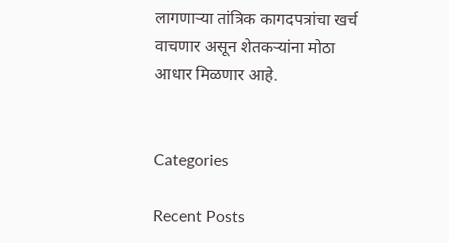लागणाऱ्या तांत्रिक कागदपत्रांचा खर्च वाचणार असून शेतकऱ्यांना मोठा आधार मिळणार आहे.


Categories

Recent Posts